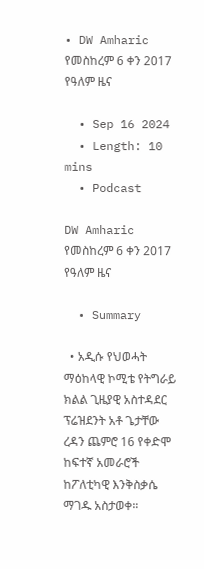• DW Amharic የመስከረም 6 ቀን 2017 የዓለም ዜና

  • Sep 16 2024
  • Length: 10 mins
  • Podcast

DW Amharic የመስከረም 6 ቀን 2017 የዓለም ዜና

  • Summary

  • አዲሱ የህወሓት ማዕከላዊ ኮሚቴ የትግራይ ክልል ጊዜያዊ አስተዳደር ፕሬዝደንት አቶ ጌታቸው ረዳን ጨምሮ 16 የቀድሞ ከፍተኛ አመራሮች ከፖለቲካዊ እንቅስቃሴ ማገዱ አስታወቀ።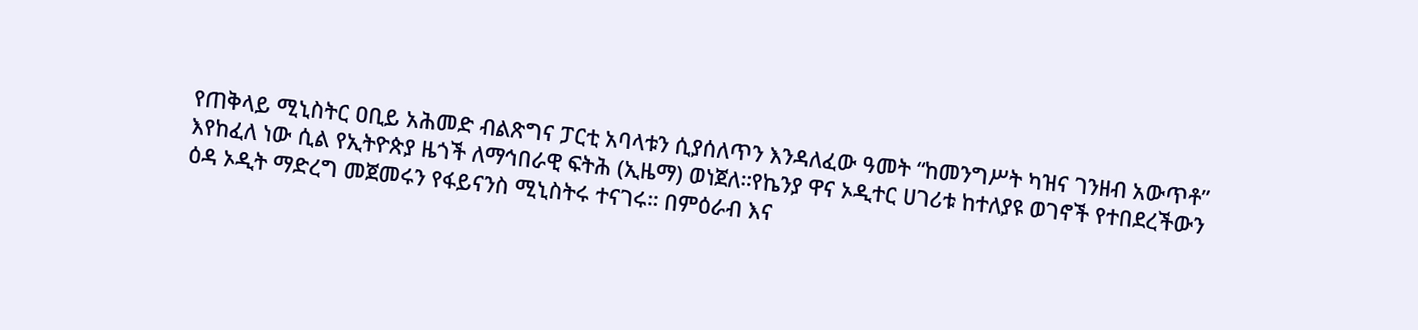የጠቅላይ ሚኒስትር ዐቢይ አሕመድ ብልጽግና ፓርቲ አባላቱን ሲያሰለጥን እንዳለፈው ዓመት “ከመንግሥት ካዝና ገንዘብ አውጥቶ” እየከፈለ ነው ሲል የኢትዮጵያ ዜጎች ለማኅበራዊ ፍትሕ (ኢዜማ) ወነጀለ።የኬንያ ዋና ኦዲተር ሀገሪቱ ከተለያዩ ወገኖች የተበደረችውን ዕዳ ኦዲት ማድረግ መጀመሩን የፋይናንስ ሚኒስትሩ ተናገሩ። በምዕራብ እና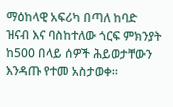ማዕከላዊ አፍሪካ በጣለ ከባድ ዝናብ እና ባስከተለው ጎርፍ ምክንያት ከ500 በላይ ሰዎች ሕይወታቸውን እንዳጡ የተመ አስታወቀ።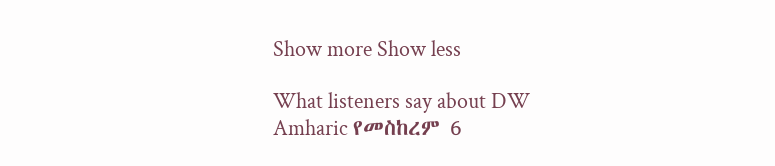Show more Show less

What listeners say about DW Amharic የመስከረም 6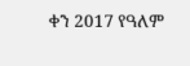ቀን 2017 የዓለም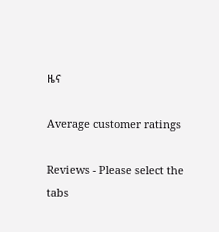ዜና

Average customer ratings

Reviews - Please select the tabs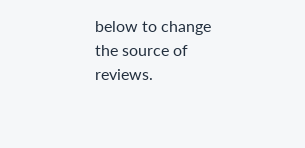below to change the source of reviews.